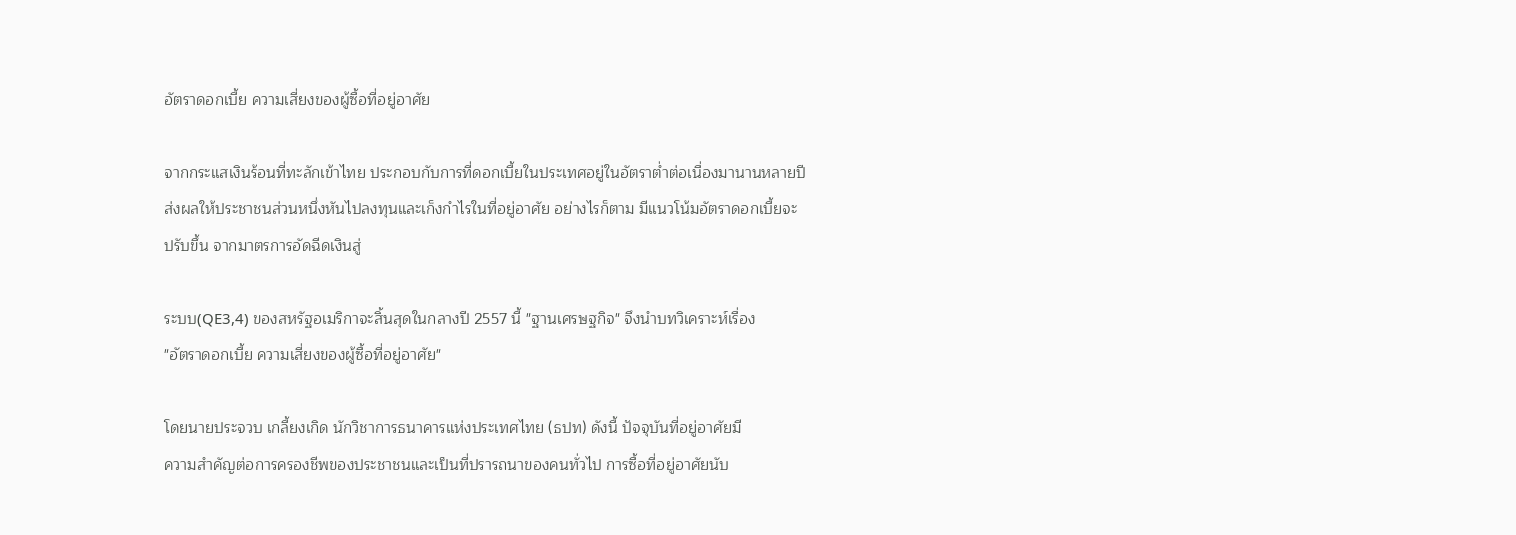อัตราดอกเบี้ย ความเสี่ยงของผู้ซื้อที่อยู่อาศัย

จากกระแสเงินร้อนที่ทะลักเข้าไทย ประกอบกับการที่ดอกเบี้ยในประเทศอยู่ในอัตราต่ำต่อเนื่องมานานหลายปี
ส่งผลให้ประชาชนส่วนหนึ่งหันไปลงทุนและเก็งกำไรในที่อยู่อาศัย อย่างไรก็ตาม มีแนวโน้มอัตราดอกเบี้ยจะ
ปรับขึ้น จากมาตรการอัดฉีดเงินสู่

ระบบ(QE3,4) ของสหรัฐอเมริกาจะสิ้นสุดในกลางปี 2557 นี้ "ฐานเศรษฐกิจ" จึงนำบทวิเคราะห์เรื่อง
"อัตราดอกเบี้ย ความเสี่ยงของผู้ซื้อที่อยู่อาศัย"

โดยนายประจวบ เกลี้ยงเกิด นักวิชาการธนาคารแห่งประเทศไทย (ธปท) ดังนี้ ปัจจุบันที่อยู่อาศัยมี
ความสำคัญต่อการครองชีพของประชาชนและเป็นที่ปรารถนาของคนทั่วไป การซื้อที่อยู่อาศัยนับ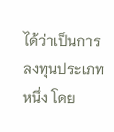ได้ว่าเป็นการ
ลงทุนประเภทหนึ่ง โดย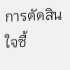การตัดสินใจซื้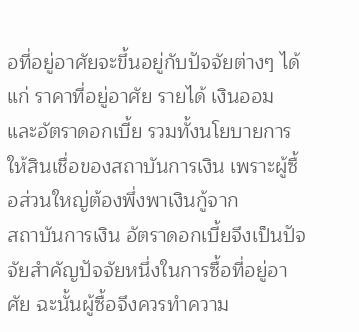อที่อยู่อาศัยจะขึ้นอยู่กับปัจจัยต่างๆ ได้แก่ ราคาที่อยู่อาศัย รายได้ เงินออม
และอัตราดอกเบี้ย รวมทั้งนโยบายการให้สินเชื่อของสถาบันการเงิน เพราะผู้ซื้อส่วนใหญ่ต้องพึ่งพาเงินกู้จาก
สถาบันการเงิน อัตราดอกเบี้ยจึงเป็นปัจจัยสำคัญปัจจัยหนึ่งในการซื้อที่อยู่อาศัย ฉะนั้นผู้ซื้อจึงควรทำความ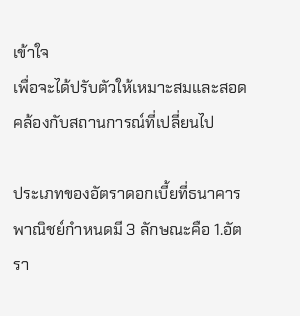เข้าใจ
เพื่อจะได้ปรับตัวให้เหมาะสมและสอดคล้องกับสถานการณ์ที่เปลี่ยนไป

ประเภทของอัตราดอกเบี้ยที่ธนาคารพาณิชย์กำหนดมี 3 ลักษณะคือ 1.อัตรา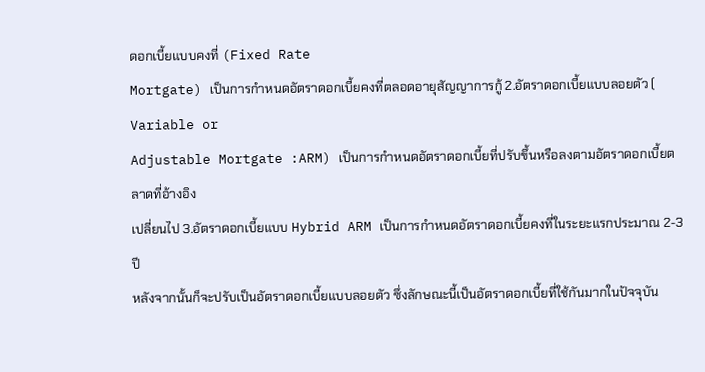ดอกเบี้ยแบบคงที่ (Fixed Rate
Mortgate) เป็นการกำหนดอัตราดอกเบี้ยคงที่ตลอดอายุสัญญาการกู้ 2.อัตราดอกเบี้ยแบบลอยตัว ( Variable or
Adjustable Mortgate :ARM) เป็นการกำหนดอัตราดอกเบี้ยที่ปรับขึ้นหรือลงตามอัตราดอกเบี้ยตลาดที่อ้างอิง
เปลี่ยนไป 3.อัตราดอกเบี้ยแบบ Hybrid ARM เป็นการกำหนดอัตราดอกเบี้ยคงที่ในระยะแรกประมาณ 2-3 ปี
หลังจากนั้นก็จะปรับเป็นอัตราดอกเบี้ยแบบลอยตัว ซึ่งลักษณะนี้เป็นอัตราดอกเบี้ยที่ใช้กันมากในปัจจุบัน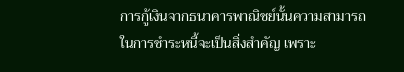การกู้เงินจากธนาคารพาณิชย์นั้นความสามารถในการชำระหนี้จะเป็นสิ่งสำคัญ เพราะ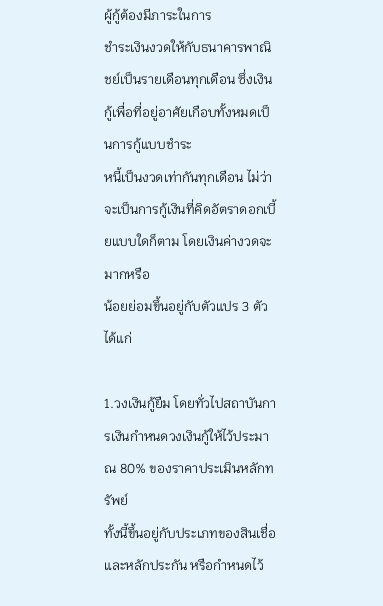ผู้กู้ต้องมีภาระในการ
ชำระเงินงวดให้กับธนาคารพาณิชย์เป็นรายเดือนทุกเดือน ซึ่งเงินกู้เพื่อที่อยู่อาศัยเกือบทั้งหมดเป็นการกู้แบบชำระ
หนี้เป็นงวดเท่ากันทุกเดือน ไม่ว่าจะเป็นการกู้เงินที่คิดอัตราดอกเบี้ยแบบใดก็ตาม โดยเงินค่างวดจะมากหรือ
น้อยย่อมขึ้นอยู่กับตัวแปร 3 ตัวได้แก่

1.วงเงินกู้ยืม โดยทั่วไปสถาบันการเงินกำหนดวงเงินกู้ให้ไว้ประมาณ 80% ของราคาประเมินหลักทรัพย์
ทั้งนี้ขึ้นอยู่กับประเภทของสินเชื่อและหลักประกัน หรือกำหนดไว้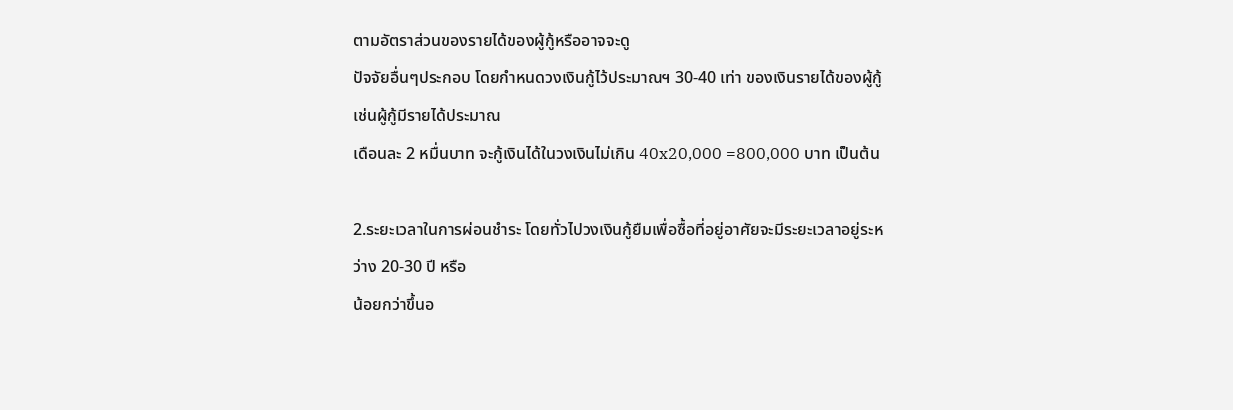ตามอัตราส่วนของรายได้ของผู้กู้หรืออาจจะดู
ปัจจัยอื่นๆประกอบ โดยกำหนดวงเงินกู้ไว้ประมาณฯ 30-40 เท่า ของเงินรายได้ของผู้กู้ เช่นผู้กู้มีรายได้ประมาณ
เดือนละ 2 หมื่นบาท จะกู้เงินได้ในวงเงินไม่เกิน 40x20,000 =800,000 บาท เป็นต้น

2.ระยะเวลาในการผ่อนชำระ โดยทั่วไปวงเงินกู้ยืมเพื่อซื้อที่อยู่อาศัยจะมีระยะเวลาอยู่ระหว่าง 20-30 ปี หรือ
น้อยกว่าขึ้นอ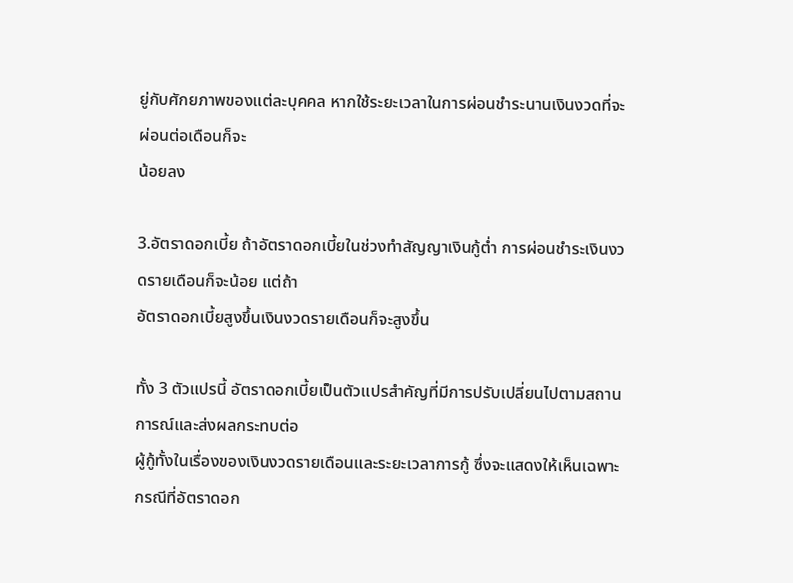ยู่กับศักยภาพของแต่ละบุคคล หากใช้ระยะเวลาในการผ่อนชำระนานเงินงวดที่จะผ่อนต่อเดือนก็จะ
น้อยลง

3.อัตราดอกเบี้ย ถ้าอัตราดอกเบี้ยในช่วงทำสัญญาเงินกู้ต่ำ การผ่อนชำระเงินงวดรายเดือนก็จะน้อย แต่ถ้า
อัตราดอกเบี้ยสูงขึ้นเงินงวดรายเดือนก็จะสูงขึ้น

ทั้ง 3 ตัวแปรนี้ อัตราดอกเบี้ยเป็นตัวแปรสำคัญที่มีการปรับเปลี่ยนไปตามสถานการณ์และส่งผลกระทบต่อ
ผู้กู้ทั้งในเรื่องของเงินงวดรายเดือนและระยะเวลาการกู้ ซึ่งจะแสดงให้เห็นเฉพาะกรณีที่อัตราดอก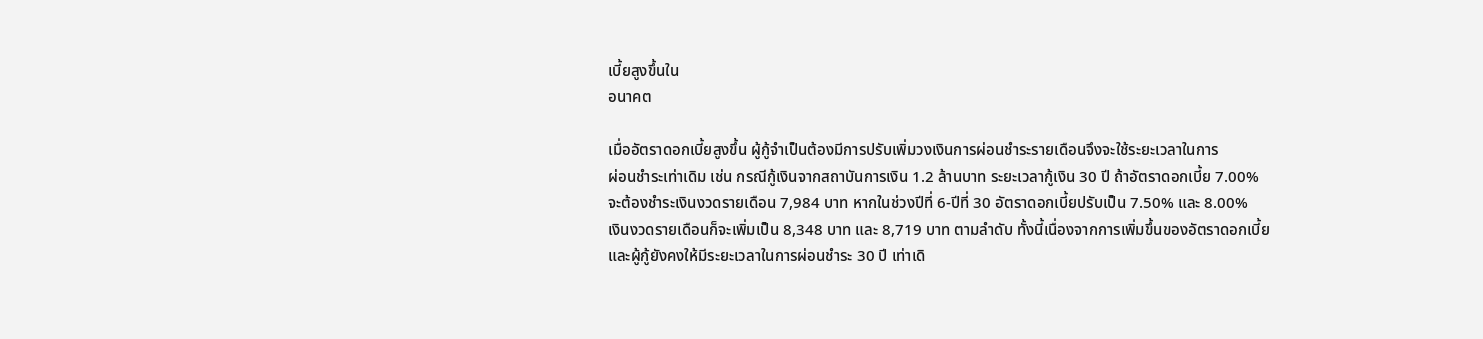เบี้ยสูงขึ้นใน
อนาคต

เมื่ออัตราดอกเบี้ยสูงขึ้น ผู้กู้จำเป็นต้องมีการปรับเพิ่มวงเงินการผ่อนชำระรายเดือนจึงจะใช้ระยะเวลาในการ
ผ่อนชำระเท่าเดิม เช่น กรณีกู้เงินจากสถาบันการเงิน 1.2 ล้านบาท ระยะเวลากู้เงิน 30 ปี ถ้าอัตราดอกเบี้ย 7.00%
จะต้องชำระเงินงวดรายเดือน 7,984 บาท หากในช่วงปีที่ 6-ปีที่ 30 อัตราดอกเบี้ยปรับเป็น 7.50% และ 8.00%
เงินงวดรายเดือนก็จะเพิ่มเป็น 8,348 บาท และ 8,719 บาท ตามลำดับ ทั้งนี้เนื่องจากการเพิ่มขึ้นของอัตราดอกเบี้ย
และผู้กู้ยังคงให้มีระยะเวลาในการผ่อนชำระ 30 ปี เท่าเดิ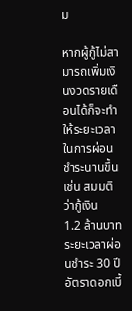ม

หากผู้กู้ไม่สามารถเพิ่มเงินงวดรายเดือนได้ก็จะทำให้ระยะเวลาในการผ่อนชำระนานขึ้น เช่น สมมติว่ากู้เงิน
1.2 ล้านบาท ระยะเวลาผ่อนชำระ 30 ปี อัตราดอกเบี้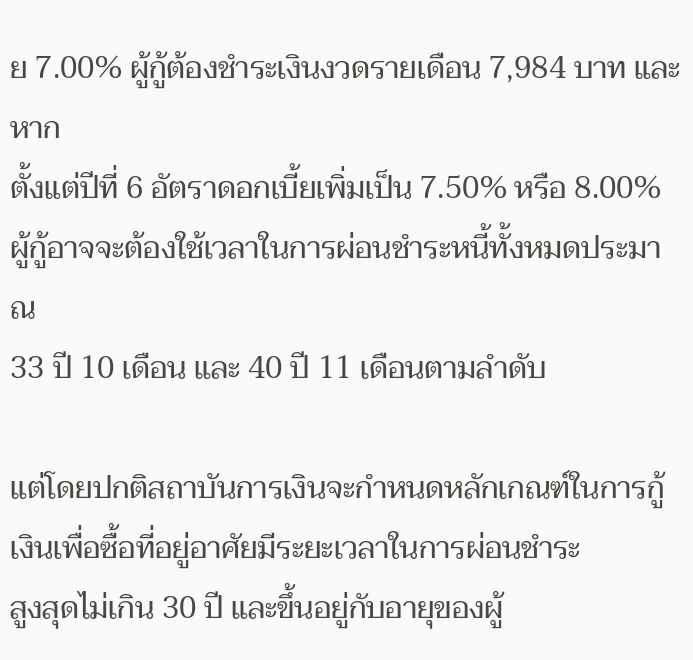ย 7.00% ผู้กู้ต้องชำระเงินงวดรายเดือน 7,984 บาท และหาก
ตั้งแต่ปีที่ 6 อัตราดอกเบี้ยเพิ่มเป็น 7.50% หรือ 8.00% ผู้กู้อาจจะต้องใช้เวลาในการผ่อนชำระหนี้ทั้งหมดประมาณ
33 ปี 10 เดือน และ 40 ปี 11 เดือนตามลำดับ

แต่โดยปกติสถาบันการเงินจะกำหนดหลักเกณฑ์ในการกู้เงินเพื่อซื้อที่อยู่อาศัยมีระยะเวลาในการผ่อนชำระ
สูงสุดไม่เกิน 30 ปี และขึ้นอยู่กับอายุของผู้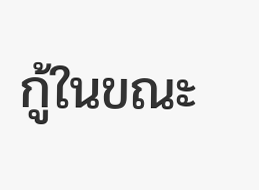กู้ในขณะ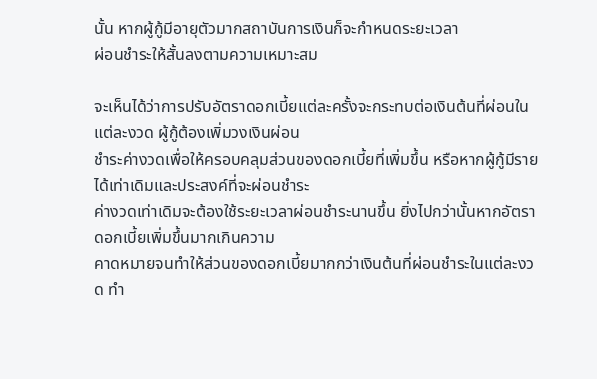นั้น หากผู้กู้มีอายุตัวมากสถาบันการเงินก็จะกำหนดระยะเวลา
ผ่อนชำระให้สั้นลงตามความเหมาะสม

จะเห็นได้ว่าการปรับอัตราดอกเบี้ยแต่ละครั้งจะกระทบต่อเงินต้นที่ผ่อนในแต่ละงวด ผู้กู้ต้องเพิ่มวงเงินผ่อน
ชำระค่างวดเพื่อให้ครอบคลุมส่วนของดอกเบี้ยที่เพิ่มขึ้น หรือหากผู้กู้มีรายได้เท่าเดิมและประสงค์ที่จะผ่อนชำระ
ค่างวดเท่าเดิมจะต้องใช้ระยะเวลาผ่อนชำระนานขึ้น ยิ่งไปกว่านั้นหากอัตราดอกเบี้ยเพิ่มขึ้นมากเกินความ
คาดหมายจนทำให้ส่วนของดอกเบี้ยมากกว่าเงินต้นที่ผ่อนชำระในแต่ละงวด ทำ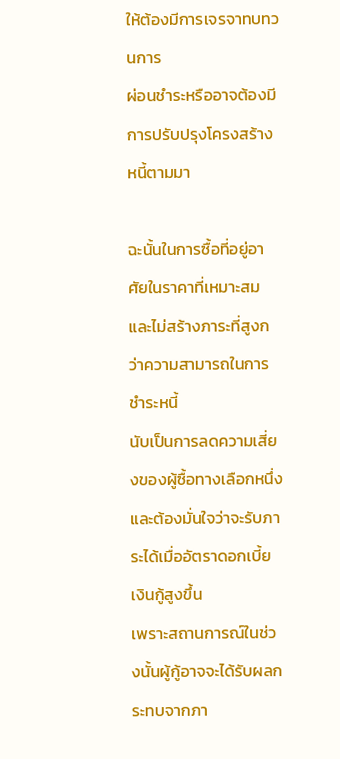ให้ต้องมีการเจรจาทบทวนการ
ผ่อนชำระหรืออาจต้องมีการปรับปรุงโครงสร้างหนี้ตามมา

ฉะนั้นในการซื้อที่อยู่อาศัยในราคาที่เหมาะสมและไม่สร้างภาระที่สูงกว่าความสามารถในการชำระหนี้
นับเป็นการลดความเสี่ยงของผู้ซื้อทางเลือกหนึ่ง และต้องมั่นใจว่าจะรับภาระได้เมื่ออัตราดอกเบี้ยเงินกู้สูงขึ้น
เพราะสถานการณ์ในช่วงนั้นผู้กู้อาจจะได้รับผลกระทบจากภา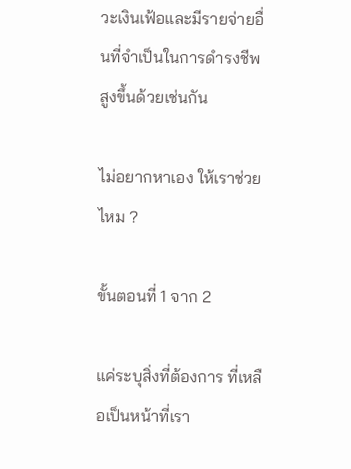วะเงินเฟ้อและมีรายจ่ายอื่นที่จำเป็นในการดำรงชีพ
สูงขึ้นด้วยเช่นกัน

ไม่อยากหาเอง ให้เราช่วยไหม ?

ขั้นตอนที่ 1 จาก 2

แค่ระบุสิ่งที่ต้องการ ที่เหลือเป็นหน้าที่เรา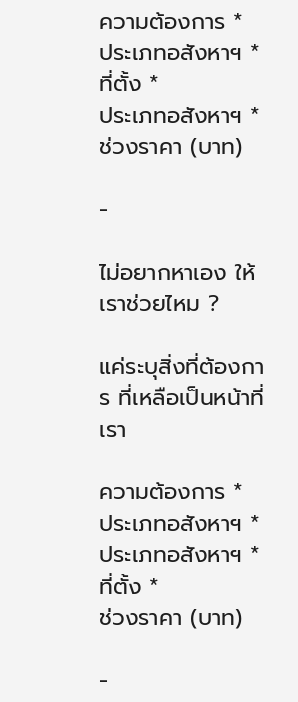ความต้องการ *
ประเภทอสังหาฯ *
ที่ตั้ง *
ประเภทอสังหาฯ *
ช่วงราคา (บาท)

-

ไม่อยากหาเอง ให้เราช่วยไหม ?

แค่ระบุสิ่งที่ต้องการ ที่เหลือเป็นหน้าที่เรา

ความต้องการ *
ประเภทอสังหาฯ *
ประเภทอสังหาฯ *
ที่ตั้ง *
ช่วงราคา (บาท)

-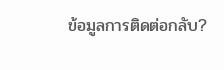ข้อมูลการติดต่อกลับ?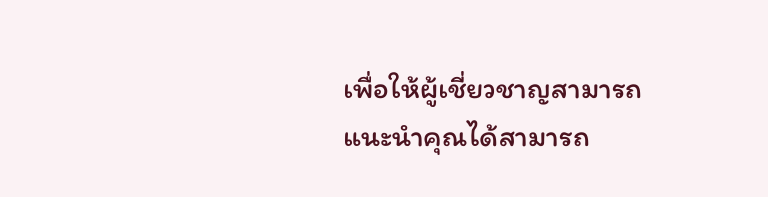เพื่อให้ผู้เชี่ยวชาญสามารถแนะนำคุณได้สามารถ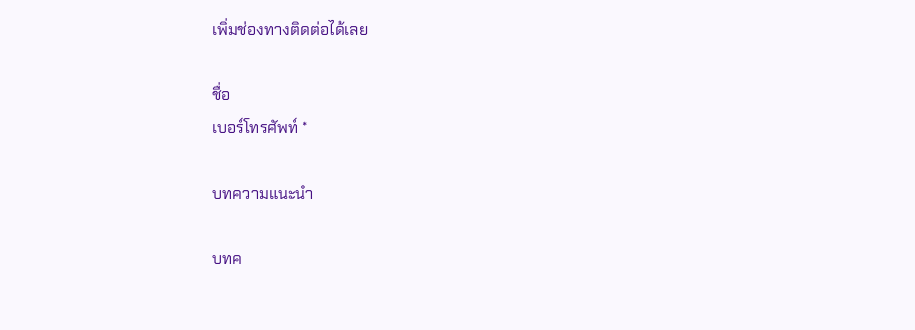เพิ่มช่องทางติดต่อได้เลย

ชื่อ
เบอร์โทรศัพท์ *

บทความแนะนำ

บทค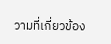วามที่เกี่ยวข้อง